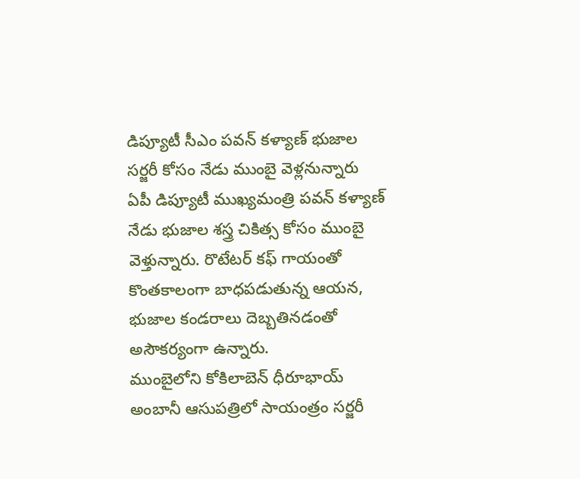డిప్యూటీ సీఎం పవన్ కళ్యాణ్ భుజాల సర్జరీ కోసం నేడు ముంబై వెళ్లనున్నారు
ఏపీ డిప్యూటీ ముఖ్యమంత్రి పవన్ కళ్యాణ్ నేడు భుజాల శస్త్ర చికిత్స కోసం ముంబై వెళ్తున్నారు. రొటేటర్ కఫ్ గాయంతో కొంతకాలంగా బాధపడుతున్న ఆయన, భుజాల కండరాలు దెబ్బతినడంతో అసౌకర్యంగా ఉన్నారు.
ముంబైలోని కోకిలాబెన్ ధీరూభాయ్ అంబానీ ఆసుపత్రిలో సాయంత్రం సర్జరీ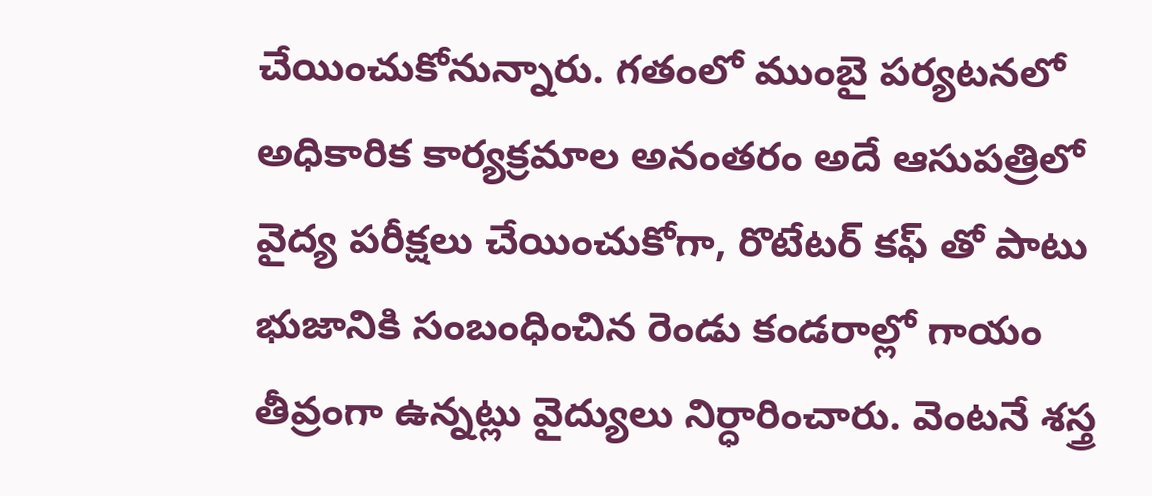చేయించుకోనున్నారు. గతంలో ముంబై పర్యటనలో అధికారిక కార్యక్రమాల అనంతరం అదే ఆసుపత్రిలో వైద్య పరీక్షలు చేయించుకోగా, రొటేటర్ కఫ్ తో పాటు భుజానికి సంబంధించిన రెండు కండరాల్లో గాయం తీవ్రంగా ఉన్నట్లు వైద్యులు నిర్ధారించారు. వెంటనే శస్త్ర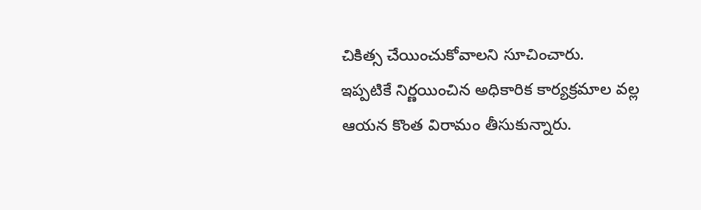చికిత్స చేయించుకోవాలని సూచించారు.
ఇప్పటికే నిర్ణయించిన అధికారిక కార్యక్రమాల వల్ల ఆయన కొంత విరామం తీసుకున్నారు.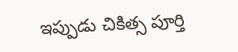ఇప్పుడు చికిత్స పూర్తి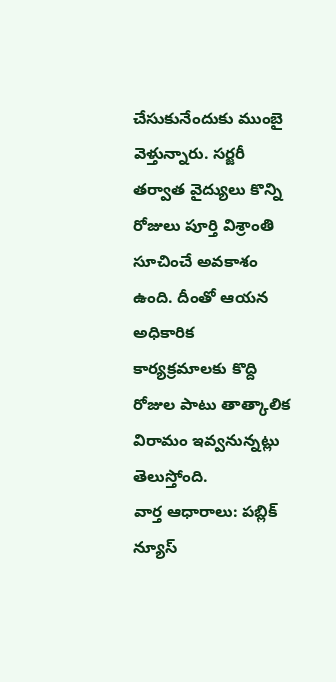చేసుకునేందుకు ముంబై వెళ్తున్నారు. సర్జరీ తర్వాత వైద్యులు కొన్ని రోజులు పూర్తి విశ్రాంతి సూచించే అవకాశం ఉంది. దీంతో ఆయన అధికారిక కార్యక్రమాలకు కొద్ది రోజుల పాటు తాత్కాలిక విరామం ఇవ్వనున్నట్లు తెలుస్తోంది.
వార్త ఆధారాలు: పబ్లిక్ న్యూస్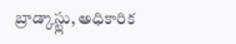బ్రాడ్కాస్ట్లు, అధికారిక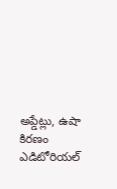అప్డేట్లు, ఉషా కిరణం ఎడిటోరియల్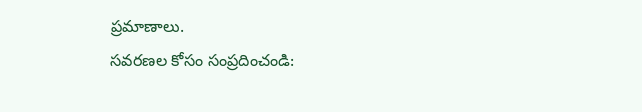ప్రమాణాలు.
సవరణల కోసం సంప్రదించండి: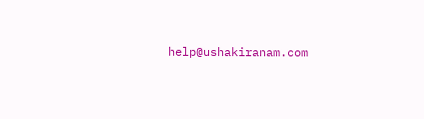help@ushakiranam.com